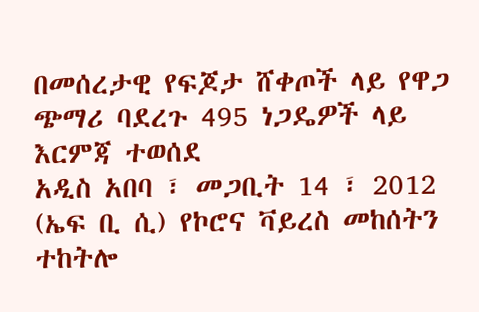በመሰረታዊ የፍጆታ ሸቀጦች ላይ የዋጋ ጭማሪ ባደረጉ 495 ነጋዴዎች ላይ እርምጃ ተወሰደ
አዲስ አበባ ፣ መጋቢት 14 ፣ 2012 (ኤፍ ቢ ሲ) የኮሮና ቫይረስ መከሰትን ተከትሎ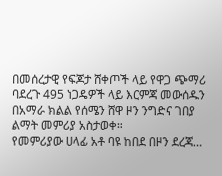በመሰረታዊ የፍጆታ ሸቀጦች ላይ የዋጋ ጭማሪ ባደረጉ 495 ነጋዴዎች ላይ እርምጃ መውሰዱን በአማራ ክልል የሰሜን ሸዋ ዞን ንግድና ገበያ ልማት መምሪያ አስታወቀ።
የመምሪያው ሀላፊ አቶ ባዩ ከበደ በዞን ደረጃ…